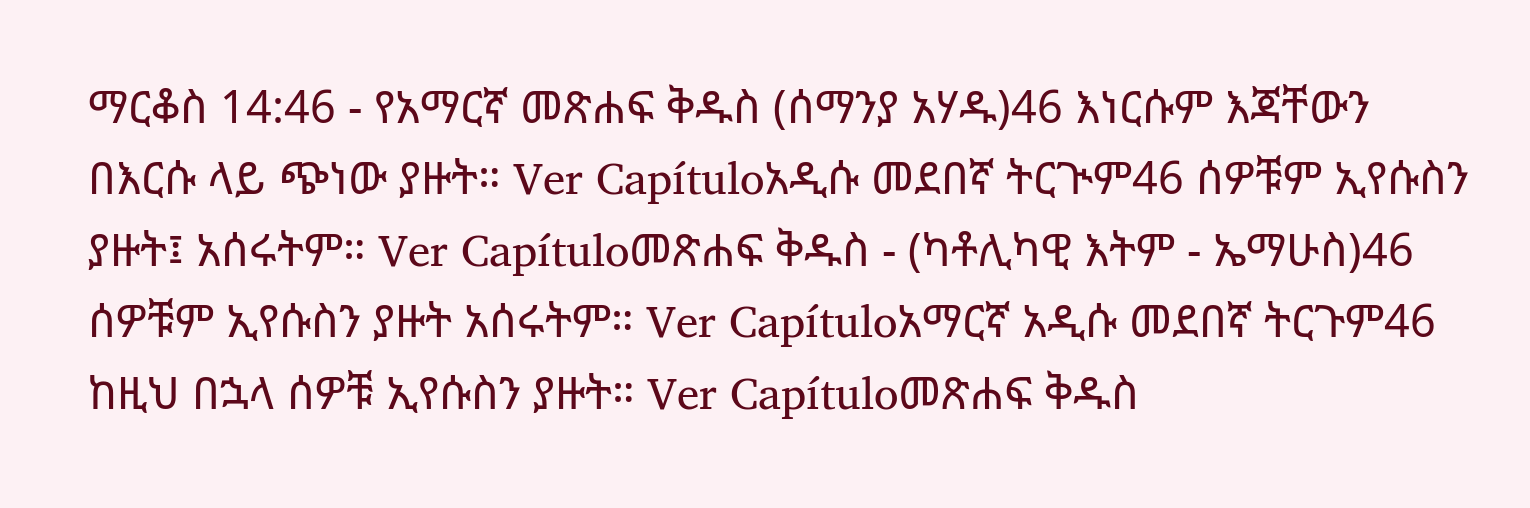ማርቆስ 14:46 - የአማርኛ መጽሐፍ ቅዱስ (ሰማንያ አሃዱ)46 እነርሱም እጃቸውን በእርሱ ላይ ጭነው ያዙት። Ver Capítuloአዲሱ መደበኛ ትርጒም46 ሰዎቹም ኢየሱስን ያዙት፤ አሰሩትም። Ver Capítuloመጽሐፍ ቅዱስ - (ካቶሊካዊ እትም - ኤማሁስ)46 ሰዎቹም ኢየሱስን ያዙት አሰሩትም። Ver Capítuloአማርኛ አዲሱ መደበኛ ትርጉም46 ከዚህ በኋላ ሰዎቹ ኢየሱስን ያዙት። Ver Capítuloመጽሐፍ ቅዱስ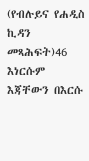(የብሉይና የሐዲስ ኪዳን መጻሕፍት)46 እነርሱም እጃቸውን በእርሱ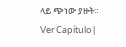ላይ ጭነው ያዙት። Ver Capítulo |